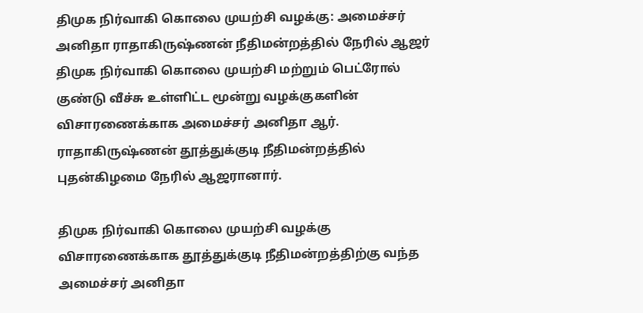திமுக நிர்வாகி கொலை முயற்சி வழக்கு: அமைச்சர் அனிதா ராதாகிருஷ்ணன் நீதிமன்றத்தில் நேரில் ஆஜர்
திமுக நிர்வாகி கொலை முயற்சி மற்றும் பெட்ரோல் குண்டு வீச்சு உள்ளிட்ட மூன்று வழக்குகளின் விசாரணைக்காக அமைச்சர் அனிதா ஆர். ராதாகிருஷ்ணன் தூத்துக்குடி நீதிமன்றத்தில் புதன்கிழமை நேரில் ஆஜரானார்.

திமுக நிர்வாகி கொலை முயற்சி வழக்கு விசாரணைக்காக தூத்துக்குடி நீதிமன்றத்திற்கு வந்த அமைச்சர் அனிதா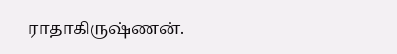ராதாகிருஷ்ணன்.